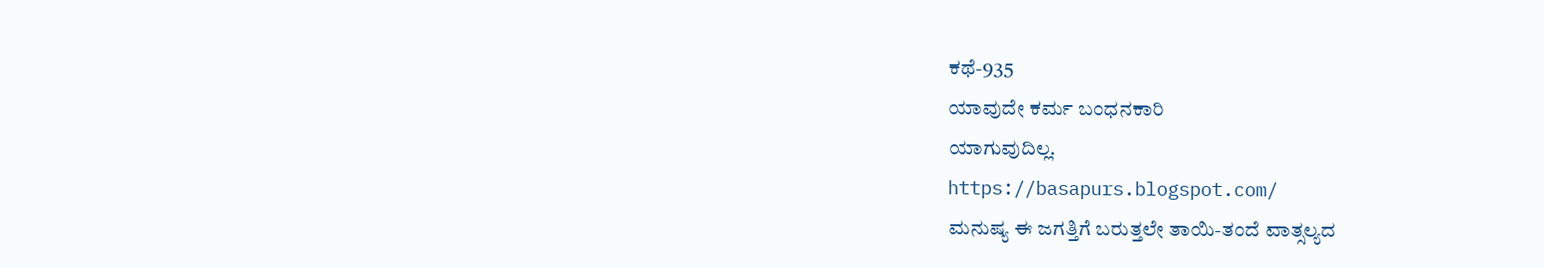ಕಥೆ-935
ಯಾವುದೇ ಕರ್ಮ ಬಂಧನಕಾರಿ
ಯಾಗುವುದಿಲ್ಲ.
https://basapurs.blogspot.com/
ಮನುಷ್ಯ ಈ ಜಗತ್ತಿಗೆ ಬರುತ್ತಲೇ ತಾಯಿ-ತಂದೆ ವಾತ್ಸಲ್ಯದ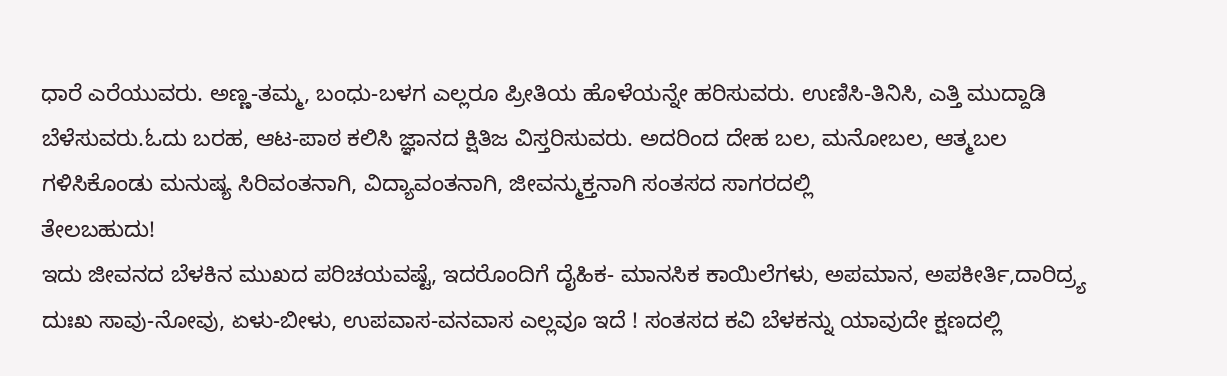ಧಾರೆ ಎರೆಯುವರು. ಅಣ್ಣ-ತಮ್ಮ, ಬಂಧು-ಬಳಗ ಎಲ್ಲರೂ ಪ್ರೀತಿಯ ಹೊಳೆಯನ್ನೇ ಹರಿಸುವರು. ಉಣಿಸಿ-ತಿನಿಸಿ, ಎತ್ತಿ ಮುದ್ದಾಡಿ ಬೆಳೆಸುವರು.ಓದು ಬರಹ, ಆಟ-ಪಾಠ ಕಲಿಸಿ ಜ್ಞಾನದ ಕ್ಷಿತಿಜ ವಿಸ್ತರಿಸುವರು. ಅದರಿಂದ ದೇಹ ಬಲ, ಮನೋಬಲ, ಆತ್ಮಬಲ ಗಳಿಸಿಕೊಂಡು ಮನುಷ್ಯ ಸಿರಿವಂತನಾಗಿ, ವಿದ್ಯಾವಂತನಾಗಿ, ಜೀವನ್ಮುಕ್ತನಾಗಿ ಸಂತಸದ ಸಾಗರದಲ್ಲಿ
ತೇಲಬಹುದು!
ಇದು ಜೀವನದ ಬೆಳಕಿನ ಮುಖದ ಪರಿಚಯವಷ್ಟೆ, ಇದರೊಂದಿಗೆ ದೈಹಿಕ- ಮಾನಸಿಕ ಕಾಯಿಲೆಗಳು, ಅಪಮಾನ, ಅಪಕೀರ್ತಿ,ದಾರಿದ್ರ್ಯ ದುಃಖ ಸಾವು-ನೋವು, ಏಳು-ಬೀಳು, ಉಪವಾಸ-ವನವಾಸ ಎಲ್ಲವೂ ಇದೆ ! ಸಂತಸದ ಕವಿ ಬೆಳಕನ್ನು ಯಾವುದೇ ಕ್ಷಣದಲ್ಲಿ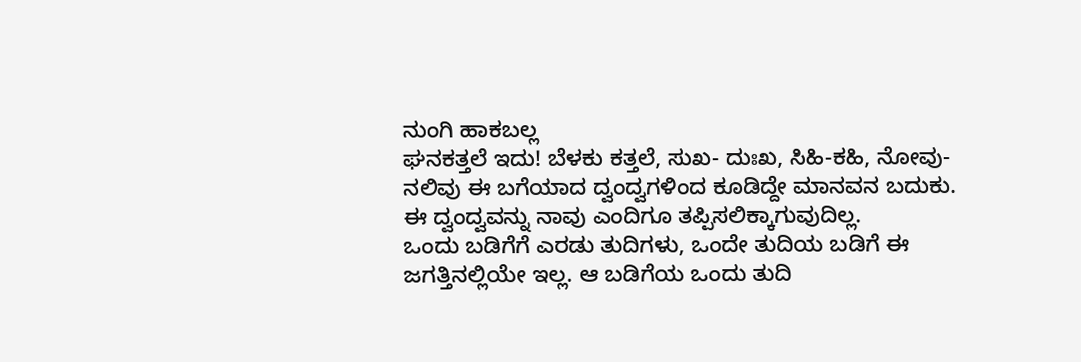ನುಂಗಿ ಹಾಕಬಲ್ಲ
ಘನಕತ್ತಲೆ ಇದು! ಬೆಳಕು ಕತ್ತಲೆ, ಸುಖ- ದುಃಖ, ಸಿಹಿ-ಕಹಿ, ನೋವು-ನಲಿವು ಈ ಬಗೆಯಾದ ದ್ವಂದ್ವಗಳಿಂದ ಕೂಡಿದ್ದೇ ಮಾನವನ ಬದುಕು. ಈ ದ್ವಂದ್ವವನ್ನು ನಾವು ಎಂದಿಗೂ ತಪ್ಪಿಸಲಿಕ್ಕಾಗುವುದಿಲ್ಲ.
ಒಂದು ಬಡಿಗೆಗೆ ಎರಡು ತುದಿಗಳು, ಒಂದೇ ತುದಿಯ ಬಡಿಗೆ ಈ ಜಗತ್ತಿನಲ್ಲಿಯೇ ಇಲ್ಲ. ಆ ಬಡಿಗೆಯ ಒಂದು ತುದಿ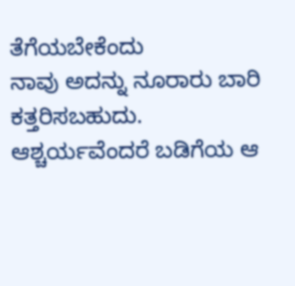ತೆಗೆಯಬೇಕೆಂದು
ನಾವು ಅದನ್ನು ನೂರಾರು ಬಾರಿ ಕತ್ತರಿಸಬಹುದು. ಆಶ್ಚರ್ಯವೆಂದರೆ ಬಡಿಗೆಯ ಆ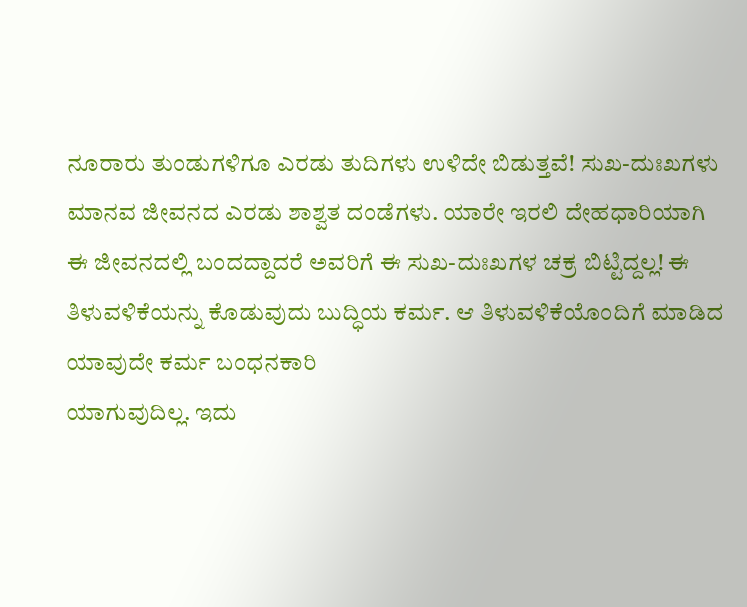ನೂರಾರು ತುಂಡುಗಳಿಗೂ ಎರಡು ತುದಿಗಳು ಉಳಿದೇ ಬಿಡುತ್ತವೆ! ಸುಖ-ದುಃಖಗಳು ಮಾನವ ಜೀವನದ ಎರಡು ಶಾಶ್ವತ ದಂಡೆಗಳು. ಯಾರೇ ಇರಲಿ ದೇಹಧಾರಿಯಾಗಿ
ಈ ಜೀವನದಲ್ಲಿ ಬಂದದ್ದಾದರೆ ಅವರಿಗೆ ಈ ಸುಖ-ದುಃಖಗಳ ಚಕ್ರ ಬಿಟ್ಟಿದ್ದಲ್ಲ! ಈ ತಿಳುವಳಿಕೆಯನ್ನು ಕೊಡುವುದು ಬುದ್ಧಿಯ ಕರ್ಮ. ಆ ತಿಳುವಳಿಕೆಯೊಂದಿಗೆ ಮಾಡಿದ ಯಾವುದೇ ಕರ್ಮ ಬಂಧನಕಾರಿ
ಯಾಗುವುದಿಲ್ಲ. ಇದು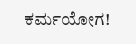ಕರ್ಮಯೋಗ!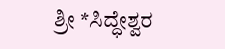ಶ್ರೀ *ಸಿದ್ಧೇಶ್ವರ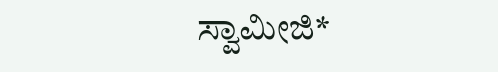ಸ್ವಾಮೀಜಿ*